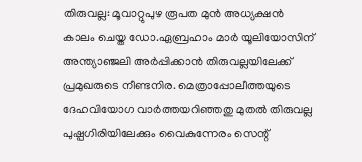തിരുവല്ല: മൂവാറ്റുപുഴ രൂപത മുൻ അധ്യക്ഷൻ കാലം ചെയ്ത ഡോ.ഏബ്രഹാം മാർ യൂലിയോസിന് അന്ത്യാഞ്ജലി അർപ്പിക്കാൻ തിരുവല്ലയിലേക്ക് പ്രമുഖരുടെ നീണ്ടനിര. മെത്രാപ്പോലീത്തയുടെ ദേഹവിയോഗ വാർത്തയറിഞ്ഞതു മുതൽ തിരുവല്ല പുഷ്പഗിരിയിലേക്കും വൈകുന്നേരം സെന്റ്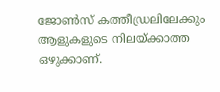ജോൺസ് കത്തീഡ്രലിലേക്കും ആളുകളുടെ നിലയ്ക്കാത്ത ഒഴുക്കാണ്.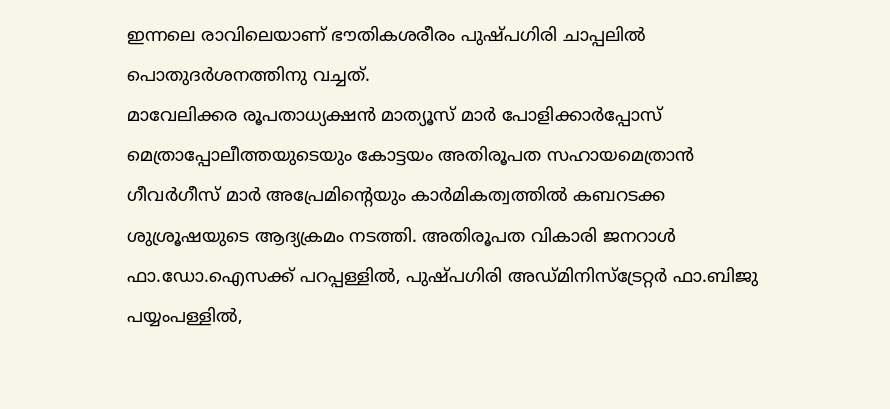ഇന്നലെ രാവിലെയാണ് ഭൗതികശരീരം പുഷ്പഗിരി ചാപ്പലിൽ പൊതുദർശനത്തിനു വച്ചത്.
മാവേലിക്കര രൂപതാധ്യക്ഷൻ മാത്യൂസ് മാർ പോളിക്കാർപ്പോസ് മെത്രാപ്പോലീത്തയുടെയും കോട്ടയം അതിരൂപത സഹായമെത്രാൻ ഗീവർഗീസ് മാർ അപ്രേമിന്റെയും കാർമികത്വത്തിൽ കബറടക്ക ശുശ്രൂഷയുടെ ആദ്യക്രമം നടത്തി. അതിരൂപത വികാരി ജനറാൾ ഫാ.ഡോ.ഐസക്ക് പറപ്പള്ളിൽ, പുഷ്പഗിരി അഡ്മിനിസ്ട്രേറ്റർ ഫാ.ബിജു പയ്യംപള്ളിൽ,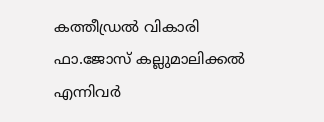കത്തീഡ്രൽ വികാരി ഫാ.ജോസ് കല്ലുമാലിക്കൽ എന്നിവർ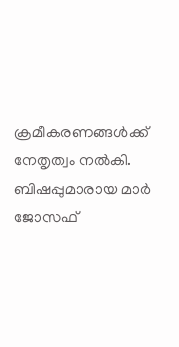ക്രമീകരണങ്ങൾക്ക് നേതൃത്വം നൽകി.
ബിഷപ്പുമാരായ മാർ ജോസഫ്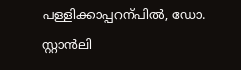പള്ളിക്കാപ്പറന്പിൽ, ഡോ. സ്റ്റാൻലി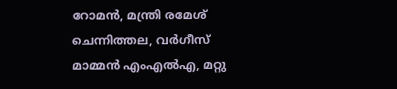റോമൻ, മന്ത്രി രമേശ് ചെന്നിത്തല, വർഗീസ് മാമ്മൻ എംഎൽഎ, മറ്റു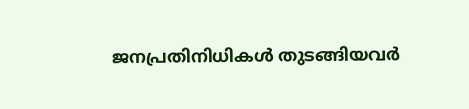ജനപ്രതിനിധികൾ തുടങ്ങിയവർ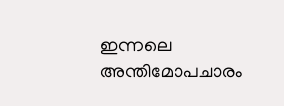ഇന്നലെ അന്തിമോപചാരം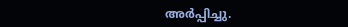അർപ്പിച്ചു.